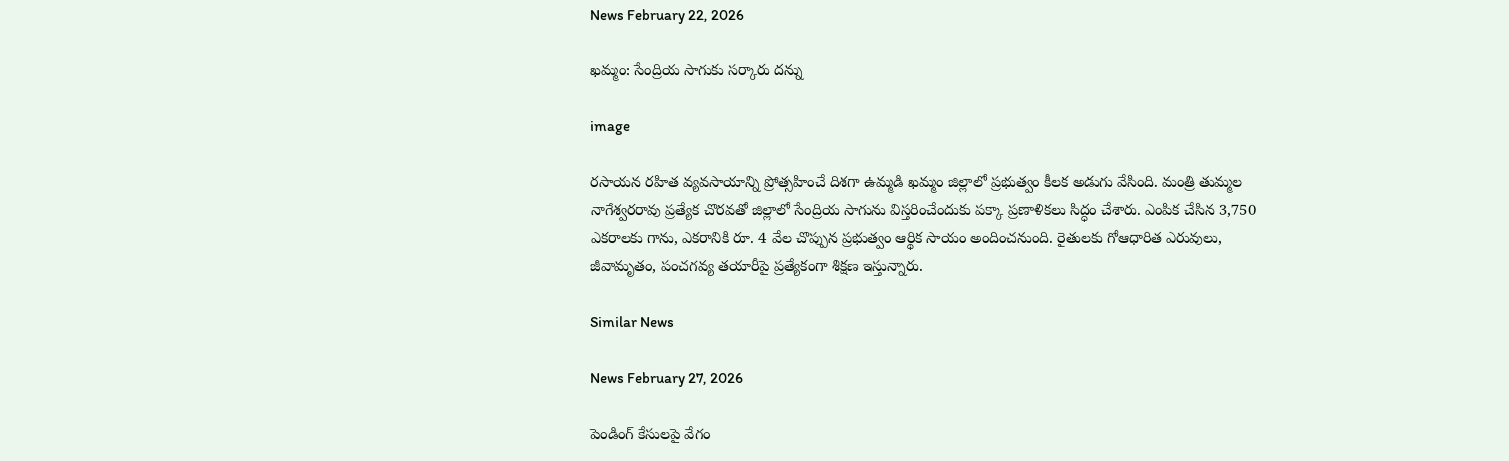News February 22, 2026

ఖమ్మం: సేంద్రియ సాగుకు సర్కారు దన్ను

image

రసాయన రహిత వ్యవసాయాన్ని ప్రోత్సహించే దిశగా ఉమ్మడి ఖమ్మం జిల్లాలో ప్రభుత్వం కీలక అడుగు వేసింది. మంత్రి తుమ్మల నాగేశ్వరరావు ప్రత్యేక చొరవతో జిల్లాలో సేంద్రియ సాగును విస్తరించేందుకు పక్కా ప్రణాళికలు సిద్ధం చేశారు. ఎంపిక చేసిన 3,750 ఎకరాలకు గాను, ఎకరానికి రూ. 4 వేల చొప్పున ప్రభుత్వం ఆర్థిక సాయం అందించనుంది. రైతులకు గోఆధారిత ఎరువులు, జీవామృతం, పంచగవ్య తయారీపై ప్రత్యేకంగా శిక్షణ ఇస్తున్నారు.

Similar News

News February 27, 2026

పెండింగ్ కేసులపై వేగం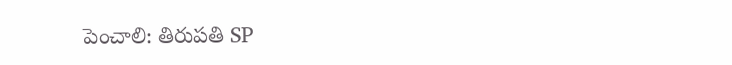పెంచాలి: తిరుపతి SP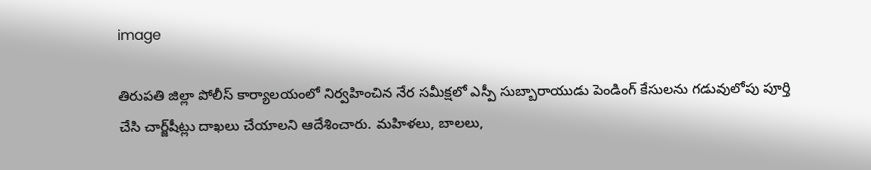image

తిరుపతి జిల్లా పోలీస్ కార్యాలయంలో నిర్వహించిన నేర సమీక్షలో ఎస్పీ సుబ్బారాయుడు పెండింగ్ కేసులను గడువులోపు పూర్తి చేసి చార్జ్‌షీట్లు దాఖలు చేయాలని ఆదేశించారు. మహిళలు, బాలలు,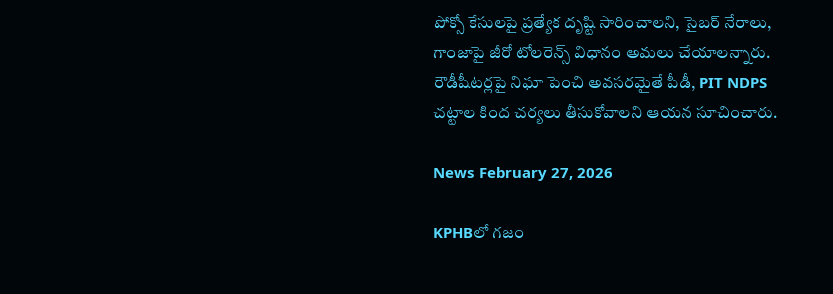పోక్సో కేసులపై ప్రత్యేక దృష్టి సారించాలని, సైబర్ నేరాలు, గాంజాపై జీరో టోలరెన్స్ విధానం అమలు చేయాలన్నారు. రౌడీషీటర్లపై నిఘా పెంచి అవసరమైతే పీడీ, PIT NDPS చట్టాల కింద చర్యలు తీసుకోవాలని ఆయన సూచించారు.

News February 27, 2026

KPHBలో గజం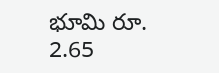భూమి రూ. 2.65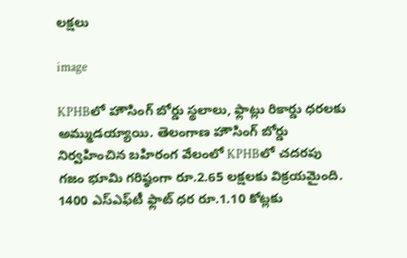లక్షలు

image

KPHBలో హౌసింగ్ బోర్డు స్థలాలు, ఫ్లాట్లు రికార్డు ధరలకు అమ్ముడయ్యాయి. తెలంగాణ హౌసింగ్ బోర్డు నిర్వహించిన బహిరంగ వేలంలో KPHBలో చదరపు గజం భూమి గరిష్ఠంగా రూ.2.65 లక్షలకు విక్రయమైంది. 1400 ఎస్‌ఎఫ్‌టీ ఫ్లాట్ ధర రూ.1.10 కోట్లకు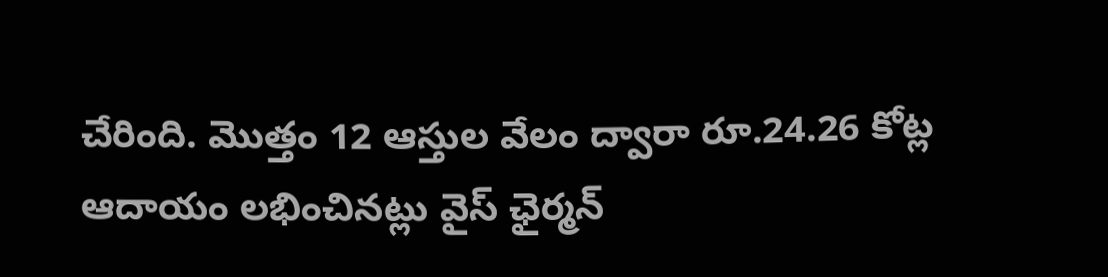చేరింది. మొత్తం 12 ఆస్తుల వేలం ద్వారా రూ.24.26 కోట్ల ఆదాయం లభించినట్లు వైస్‌ ఛైర్మన్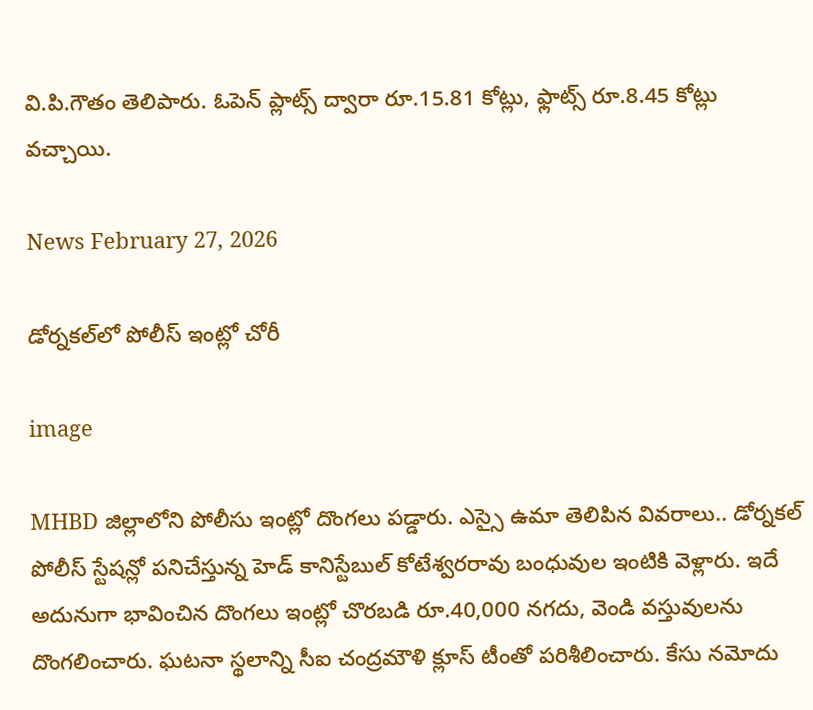వి.పి.గౌతం తెలిపారు. ఓపెన్ ప్లాట్స్ ద్వారా రూ.15.81 కోట్లు, ఫ్లాట్స్ రూ.8.45 కోట్లు వచ్చాయి.

News February 27, 2026

డోర్నకల్‌లో పోలీస్ ఇంట్లో చోరీ

image

MHBD జిల్లాలోని పోలీసు ఇంట్లో దొంగలు పడ్డారు. ఎస్సై ఉమా తెలిపిన వివరాలు.. డోర్నకల్ పోలీస్ స్టేషన్లో పనిచేస్తున్న హెడ్ కానిస్టేబుల్ కోటేశ్వరరావు బంధువుల ఇంటికి వెళ్లారు. ఇదే అదునుగా భావించిన దొంగలు ఇంట్లో చొరబడి రూ.40,000 నగదు, వెండి వస్తువులను దొంగలించారు. ఘటనా స్థలాన్ని సీఐ చంద్రమౌళి క్లూస్ టీంతో పరిశీలించారు. కేసు నమోదు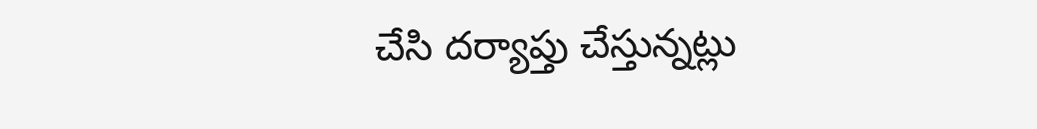చేసి దర్యాప్తు చేస్తున్నట్లు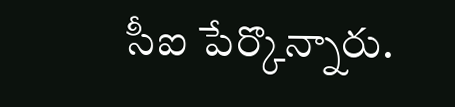సీఐ పేర్కొన్నారు.